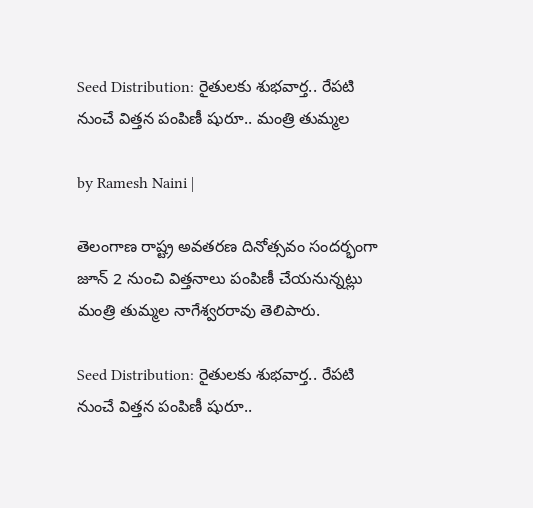Seed Distribution: రైతులకు శుభవార్త.. రేపటి నుంచే విత్తన పంపిణీ షురూ.. మంత్రి తుమ్మల

by Ramesh Naini |

తెలంగాణ రాష్ట్ర అవతరణ దినోత్సవం సందర్భంగా జూన్ 2 నుంచి విత్తనాలు పంపిణీ చేయనున్నట్లు మంత్రి తుమ్మల నాగేశ్వరరావు తెలిపారు.

Seed Distribution: రైతులకు శుభవార్త.. రేపటి నుంచే విత్తన పంపిణీ షురూ..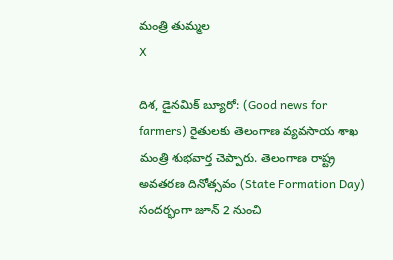మంత్రి తుమ్మల
X

దిశ, డైనమిక్ బ్యూరో: (Good news for farmers) రైతులకు తెలంగాణ వ్యవసాయ శాఖ మంత్రి శుభవార్త చెప్పారు. తెలంగాణ రాష్ట్ర అవతరణ దినోత్సవం (State Formation Day) సందర్భంగా జూన్ 2 నుంచి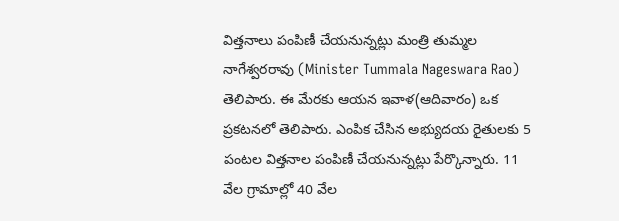విత్తనాలు పంపిణీ చేయనున్నట్లు మంత్రి తుమ్మల నాగేశ్వరరావు (Minister Tummala Nageswara Rao) తెలిపారు. ఈ మేరకు ఆయన ఇవాళ(ఆదివారం) ఒక ప్రకటనలో తెలిపారు. ఎంపిక చేసిన అభ్యుదయ రైతులకు 5 పంటల విత్తనాల పంపిణీ చేయనున్నట్లు పేర్కొన్నారు. 11 వేల గ్రామాల్లో 40 వేల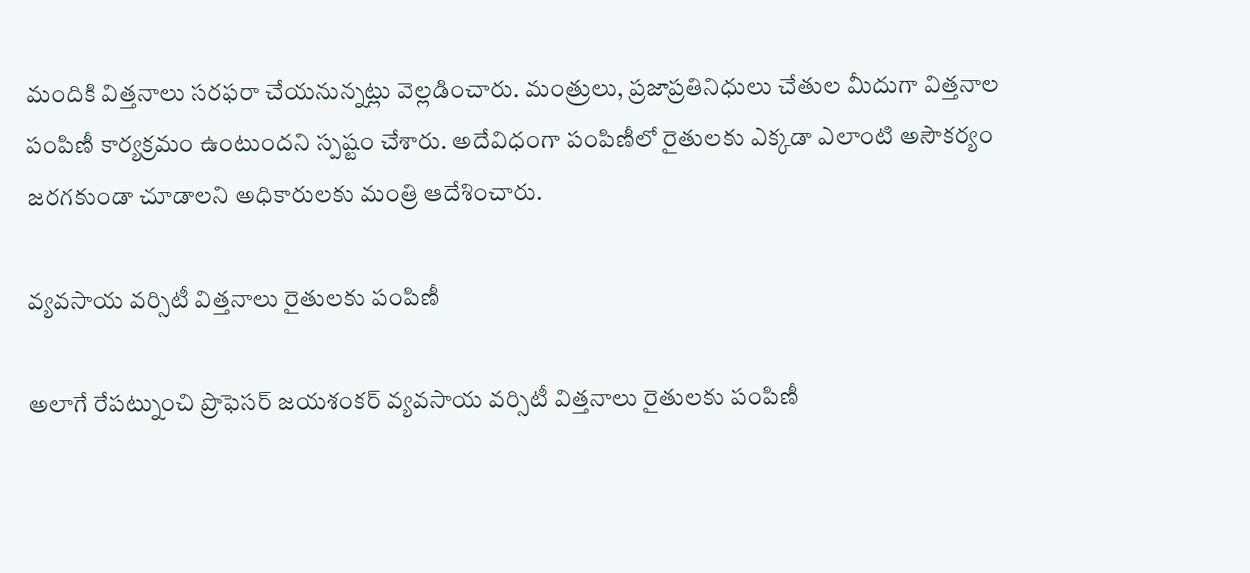మందికి విత్తనాలు సరఫరా చేయనున్నట్లు వెల్లడించారు. మంత్రులు, ప్రజాప్రతినిధులు చేతుల మీదుగా విత్తనాల పంపిణీ కార్యక్రమం ఉంటుందని స్పష్టం చేశారు. అదేవిధంగా పంపిణీలో రైతులకు ఎక్కడా ఎలాంటి అసౌకర్యం జరగకుండా చూడాలని అధికారులకు మంత్రి ఆదేశించారు.

వ్యవసాయ వర్సిటీ విత్తనాలు రైతులకు పంపిణీ

అలాగే రేపట్నుంచి ప్రొఫెసర్ జయశంకర్ వ్యవసాయ వర్సిటీ విత్తనాలు రైతులకు పంపిణీ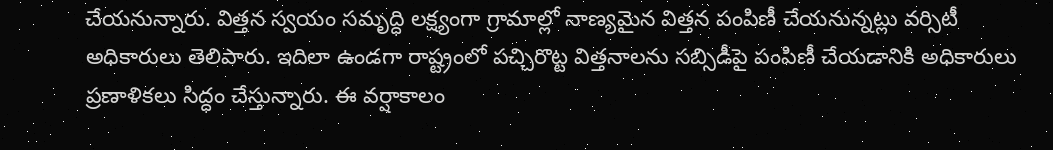చేయనున్నారు. విత్తన స్వయం సమృద్ధి లక్ష్యంగా గ్రామాల్లో నాణ్యమైన విత్తన పంపిణీ చేయనున్నట్లు వర్సిటీ అధికారులు తెలిపారు. ఇదిలా ఉండగా రాష్ట్రంలో పచ్చిరొట్ట విత్తనాలను సబ్సిడీపై పంపిణీ చేయడానికి అధికారులు ప్రణాళికలు సిద్ధం చేస్తున్నారు. ఈ వర్షాకాలం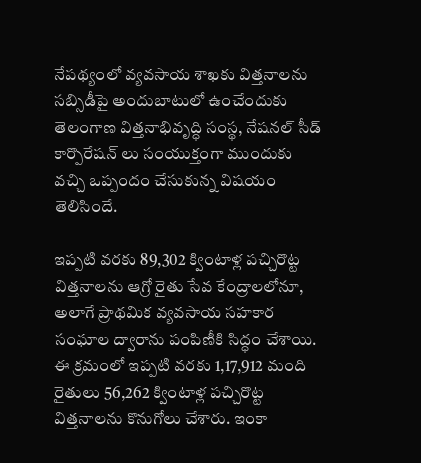నేపథ్యంలో వ్యవసాయ శాఖకు విత్తనాలను సబ్సిడీపై అందుబాటులో ఉంచేందుకు తెలంగాణ విత్తనాభివృద్ధి సంస్థ, నేషనల్ సీడ్ కార్పొరేషన్ లు సంయుక్తంగా ముందుకు వచ్చి ఒప్పందం చేసుకున్న విషయం తెలిసిందే.

ఇప్పటి వరకు 89,302 క్వింటాళ్ల పచ్చిరొట్ట విత్తనాలను ఆగ్రో రైతు సేవ కేంద్రాలలోనూ, అలాగే ప్రాథమిక వ్యవసాయ సహకార సంఘాల ద్వారాను పంపిణీకి సిద్ధం చేశాయి. ఈ క్రమంలో ఇప్పటి వరకు 1,17,912 మంది రైతులు 56,262 క్వింటాళ్ల పచ్చిరొట్ట విత్తనాలను కొనుగోలు చేశారు. ఇంకా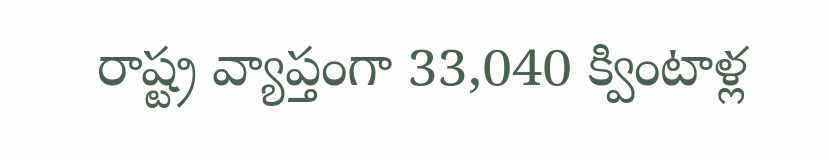రాష్ట్ర వ్యాప్తంగా 33,040 క్వింటాళ్ల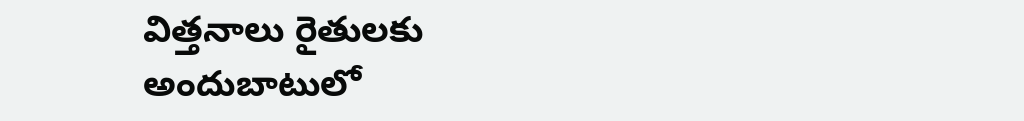విత్తనాలు రైతులకు అందుబాటులో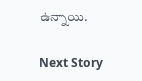ఉన్నాయి.

Next Story